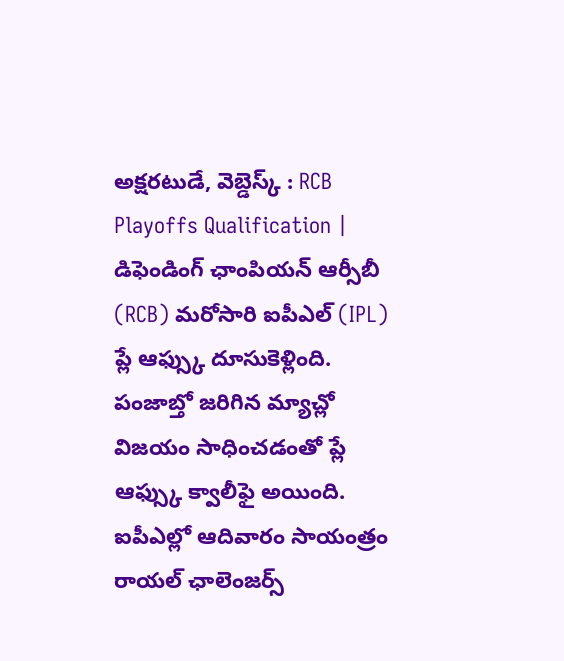అక్షరటుడే, వెబ్డెస్క్ : RCB Playoffs Qualification | డిఫెండింగ్ ఛాంపియన్ ఆర్సీబీ (RCB) మరోసారి ఐపీఎల్ (IPL) ప్లే ఆఫ్స్కు దూసుకెళ్లింది. పంజాబ్తో జరిగిన మ్యాచ్లో విజయం సాధించడంతో ప్లే ఆఫ్స్కు క్వాలీఫై అయింది.
ఐపీఎల్లో ఆదివారం సాయంత్రం రాయల్ ఛాలెంజర్స్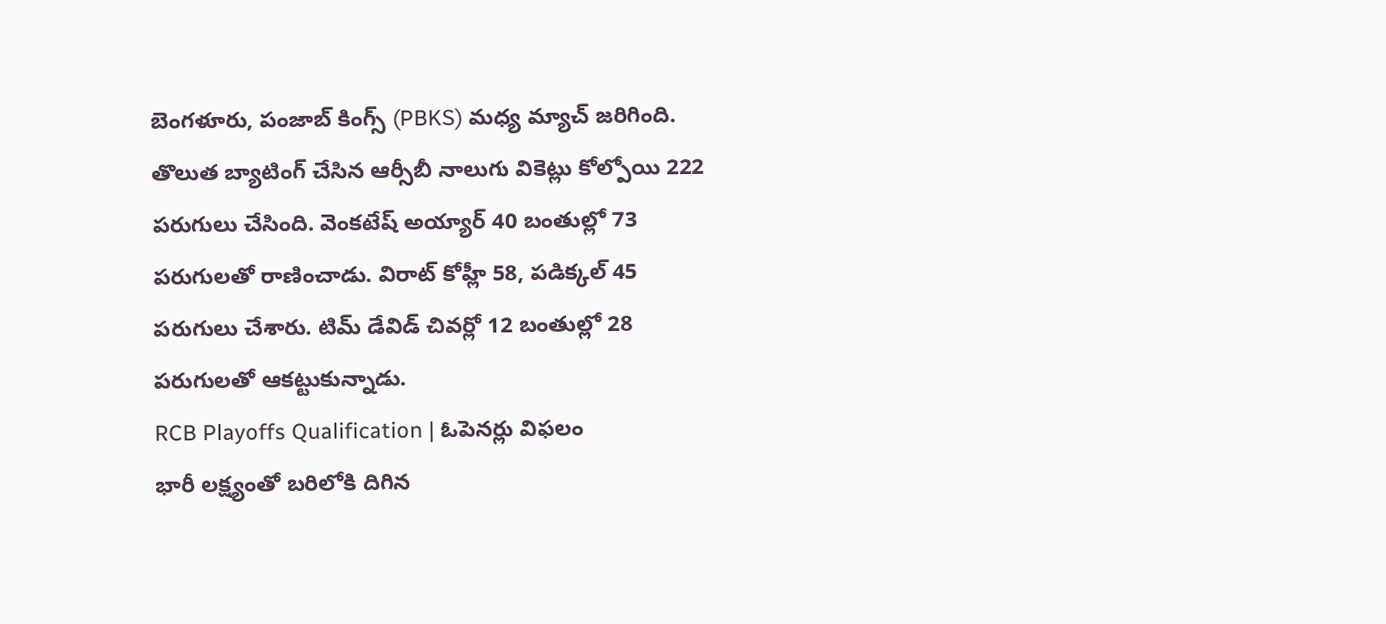బెంగళూరు, పంజాబ్ కింగ్స్ (PBKS) మధ్య మ్యాచ్ జరిగింది. తొలుత బ్యాటింగ్ చేసిన ఆర్సీబీ నాలుగు వికెట్లు కోల్పోయి 222 పరుగులు చేసింది. వెంకటేష్ అయ్యార్ 40 బంతుల్లో 73 పరుగులతో రాణించాడు. విరాట్ కోహ్లీ 58, పడిక్కల్ 45 పరుగులు చేశారు. టిమ్ డేవిడ్ చివర్లో 12 బంతుల్లో 28 పరుగులతో ఆకట్టుకున్నాడు.
RCB Playoffs Qualification | ఓపెనర్లు విఫలం
భారీ లక్ష్యంతో బరిలోకి దిగిన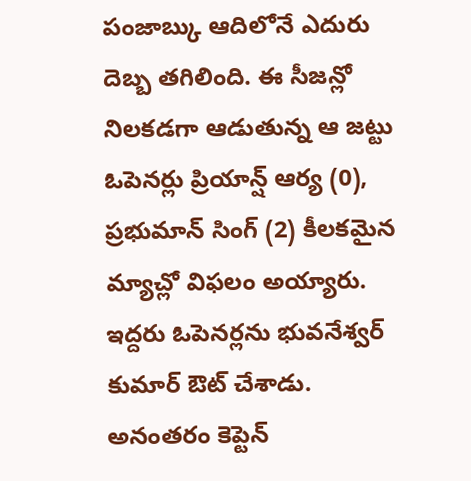పంజాబ్కు ఆదిలోనే ఎదురు దెబ్బ తగిలింది. ఈ సీజన్లో నిలకడగా ఆడుతున్న ఆ జట్టు ఓపెనర్లు ప్రియాన్ష్ ఆర్య (0), ప్రభుమాన్ సింగ్ (2) కీలకమైన మ్యాచ్లో విఫలం అయ్యారు. ఇద్దరు ఓపెనర్లను భువనేశ్వర్ కుమార్ ఔట్ చేశాడు. అనంతరం కెప్టెన్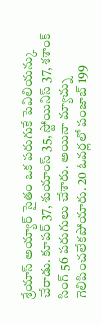శ్రేయాస్ అయ్యార్ సైతం ఒక పరుగుకే పెవిలియన్కు చేరాడు. కూపర్ 37, శుయాంస్ 35, స్టోయినిస్ 37, శశాంక్ సింగ్ 56 పరుగులు చేశారు. అయినా మ్యాచ్ను గెలిపించలేకపోయారు. 20 ఓవర్లలో పంజాబ్ 199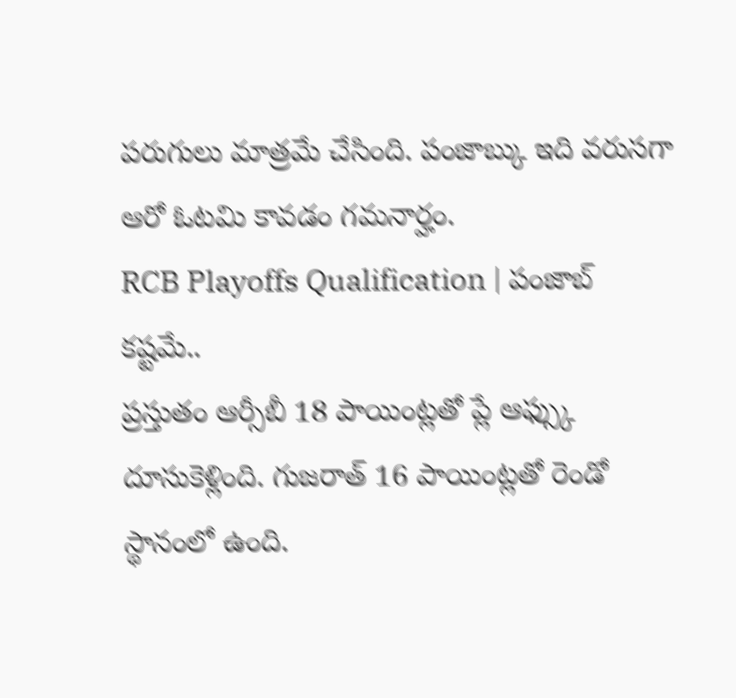పరుగులు మాత్రమే చేసింది. పంజాబ్కు ఇది వరుసగా ఆరో ఓటమి కావడం గమనార్హం.
RCB Playoffs Qualification | పంజాబ్ కష్టమే..
ప్రస్తుతం ఆర్సీబీ 18 పాయింట్లతో ప్లే ఆఫ్స్కు దూసుకెళ్లింది. గుజరాత్ 16 పాయింట్లతో రెండో స్థానంలో ఉంది.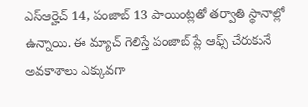ఎస్ఆర్హెచ్ 14, పంజాబ్ 13 పాయింట్లతో తర్వాతి స్థానాల్లో ఉన్నాయి. ఈ మ్యాచ్ గెలిస్తే పంజాబ్ ప్లే ఆఫ్స్ చేరుకునే అవకాశాలు ఎక్కువగా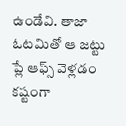ఉండేవి. తాజా ఓటమితో ఆ జట్టు ప్లే ఆఫ్స్ వెళ్లడం కష్టంగా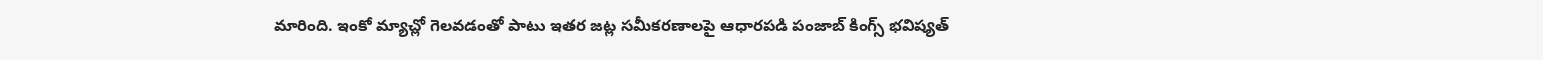మారింది. ఇంకో మ్యాచ్లో గెలవడంతో పాటు ఇతర జట్ల సమీకరణాలపై ఆధారపడి పంజాబ్ కింగ్స్ భవిష్యత్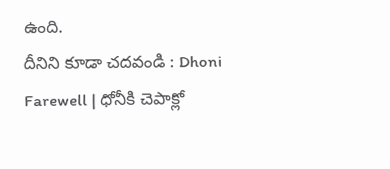ఉంది.
దీనిని కూడా చదవండి : Dhoni Farewell | ధోనీకి చెపాక్లో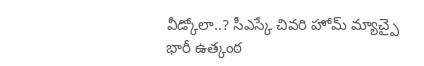వీడ్కోలా..? సీఎస్కే చివరి హోమ్ మ్యాచ్పై భారీ ఉత్కంఠ